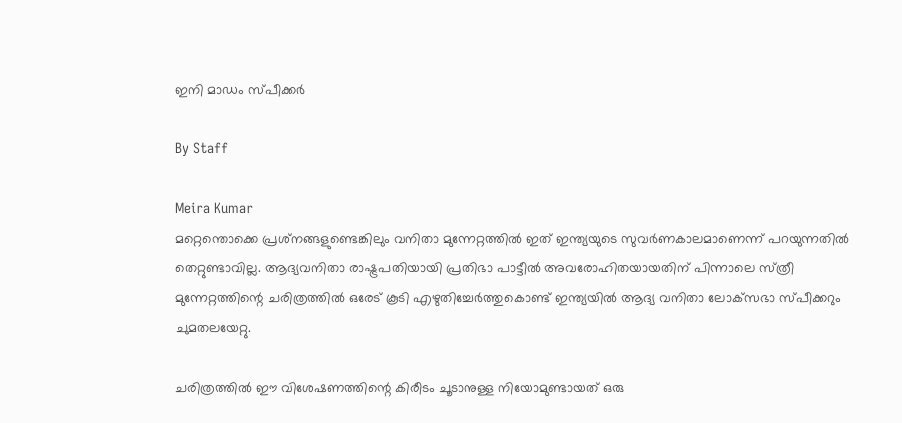ഇനി മാഡം സ്‌പീക്കര്‍

By Staff

Meira Kumar
മറ്റെന്തൊക്കെ പ്രശ്‌നങ്ങളുണ്ടെങ്കിലും വനിതാ മുന്നേറ്റത്തില്‍ ഇത്‌ ഇന്ത്യയുടെ സുവര്‍ണകാലമാണെന്ന്‌ പറയുന്നതില്‍ തെറ്റുണ്ടാവില്ല. ആദ്യവനിതാ രാഷ്ട്രപതിയായി പ്രതിഭാ പാട്ടീല്‍ അവരോഹിതയായതിന്‌ പിന്നാലെ സ്‌ത്രീ മുന്നേറ്റത്തിന്റെ ചരിത്രത്തില്‍ ഒരേട്‌ കൂടി എഴുതിച്ചേര്‍ത്തുകൊണ്ട്‌ ഇന്ത്യയില്‍ ആദ്യ വനിതാ ലോക്‌സഭാ സ്‌പീക്കറും ചുമതലയേറ്റു.

ചരിത്രത്തില്‍ ഈ വിശേഷണത്തിന്റെ കിരീടം ചൂടാനുള്ള നിയോമുണ്ടായത്‌ ഒരു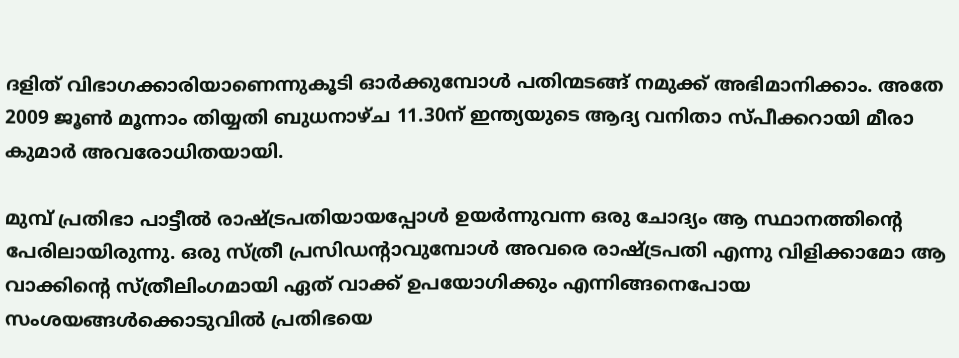ദളിത്‌ വിഭാഗക്കാരിയാണെന്നുകൂടി ഓര്‍ക്കുമ്പോള്‍ പതിന്മടങ്ങ്‌ നമുക്ക്‌ അഭിമാനിക്കാം. അതേ 2009 ജൂണ്‍ മൂന്നാം തിയ്യതി ബുധനാഴ്‌ച 11.30ന്‌ ഇന്ത്യയുടെ ആദ്യ വനിതാ സ്‌പീക്കറായി മീരാ കുമാര്‍ അവരോധിതയായി.

മുമ്പ്‌ പ്രതിഭാ പാട്ടീല്‍ രാഷ്ട്രപതിയായപ്പോള്‍ ഉയര്‍ന്നുവന്ന ഒരു ചോദ്യം ആ സ്ഥാനത്തിന്റെ പേരിലായിരുന്നു. ഒരു സ്‌ത്രീ പ്രസിഡന്റാവുമ്പോള്‍ അവരെ രാഷ്ട്രപതി എന്നു വിളിക്കാമോ ആ വാക്കിന്റെ സ്‌ത്രീലിംഗമായി ഏത്‌ വാക്ക്‌ ഉപയോഗിക്കും എന്നിങ്ങനെപോയ സംശയങ്ങള്‍ക്കൊടുവില്‍ പ്രതിഭയെ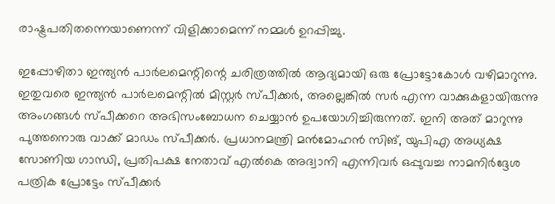രാഷ്ട്രപതിതന്നെയാണെന്ന്‌ വിളിക്കാമെന്ന്‌ നമ്മള്‍ ഉറപ്പിച്ചു.

ഇപ്പോഴിതാ ഇന്ത്യന്‍ പാര്‍ലമെന്റിന്റെ ചരിത്രത്തില്‍ ആദ്യമായി ഒരു പ്രോട്ടോകോള്‍ വഴിമാറുന്നു. ഇതുവരെ ഇന്ത്യന്‍ പാര്‍ലമെന്റില്‍ മിസ്റ്റര്‍ സ്‌പീക്കര്‍, അല്ലെങ്കില്‍ സര്‍ എന്ന വാക്കുകളായിരുന്നു അംഗങ്ങള്‍ സ്‌പീക്കറെ അഭിസംബോധന ചെയ്യാന്‍ ഉപയോഗിച്ചിരുന്നത്‌. ഇനി അത്‌ മാറുന്നു പുത്തനൊരു വാക്ക്‌ മാഡം സ്‌പീക്കര്‍. പ്രധാനമന്ത്രി മന്‍മോഹന്‍ സിങ്‌, യുപിഎ അധ്യക്ഷ സോണിയ ഗാന്ധി, പ്രതിപക്ഷ നേതാവ്‌ എല്‍കെ അദ്വാനി എന്നിവര്‍ ഒപ്പുവച്ച നാമനിര്‍ദ്ദേശ പത്രിക പ്രോട്ടേം സ്‌പീക്കര്‍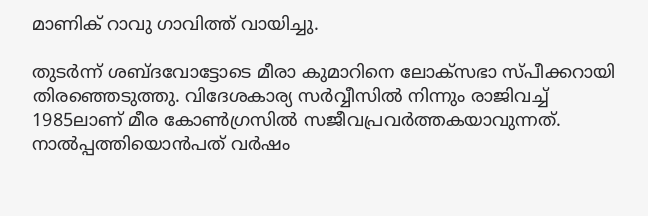മാണിക്‌ റാവു ഗാവിത്ത്‌ വായിച്ചു.

തുടര്‍ന്ന്‌ ശബ്ദവോട്ടോടെ മീരാ കുമാറിനെ ലോക്‌സഭാ സ്‌പീക്കറായി തിരഞ്ഞെടുത്തു. വിദേശകാര്യ സര്‍വ്വീസില്‍ നിന്നും രാജിവച്ച്‌ 1985ലാണ്‌ മീര കോണ്‍ഗ്രസില്‍ സജീവപ്രവര്‍ത്തകയാവുന്നത്‌. നാല്‍പ്പത്തിയൊന്‍പത്‌ വര്‍ഷം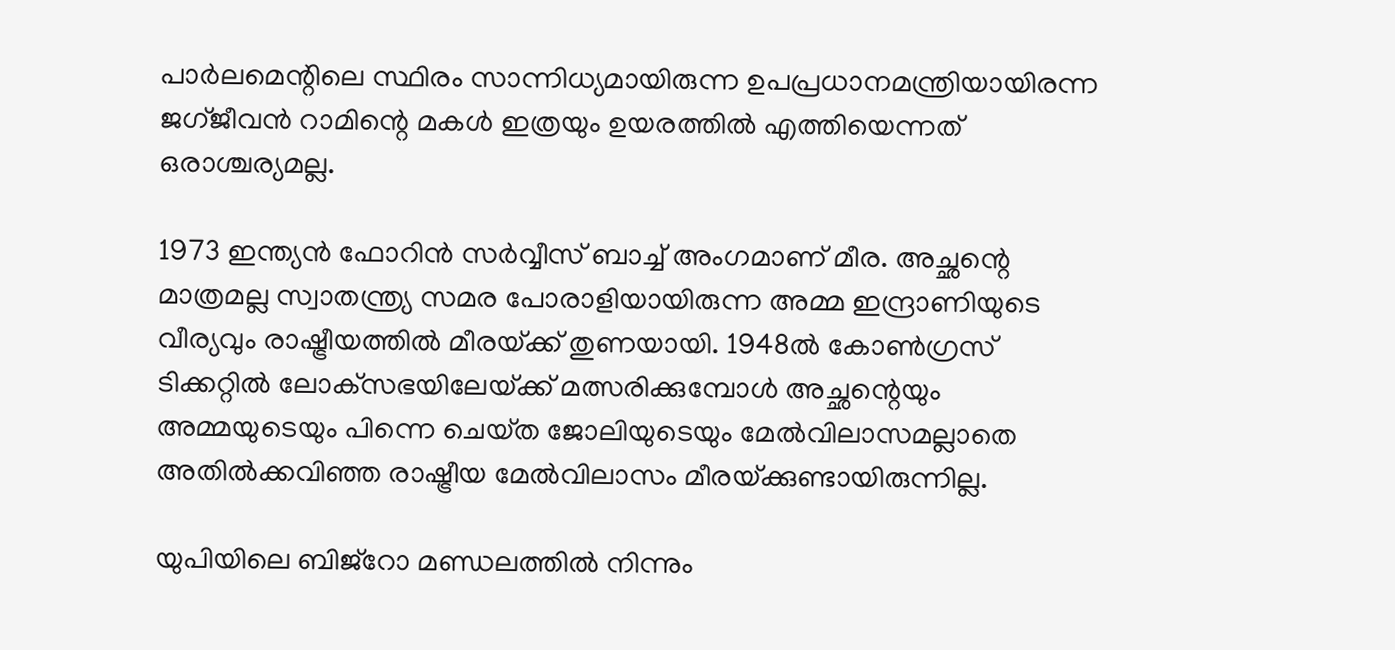പാര്‍ലമെന്റിലെ സ്ഥിരം സാന്നിധ്യമായിരുന്ന ഉപപ്രധാനമന്ത്രിയായിരന്ന ജഗ്‌ജീവന്‍ റാമിന്റെ മകള്‍ ഇത്രയും ഉയരത്തില്‍ എത്തിയെന്നത്‌ ഒരാശ്ചര്യമല്ല.

1973 ഇന്ത്യന്‍ ഫോറിന്‍ സര്‍വ്വീസ്‌ ബാച്ച്‌ അംഗമാണ്‌ മീര. അച്ഛന്റെ മാത്രമല്ല സ്വാതന്ത്ര്യ സമര പോരാളിയായിരുന്ന അമ്മ ഇന്ദ്രാണിയുടെ വീര്യവും രാഷ്ട്രീയത്തില്‍ മീരയ്‌ക്ക്‌ തുണയായി. 1948ല്‍ കോണ്‍ഗ്രസ്‌ ടിക്കറ്റില്‍ ലോക്‌സഭയിലേയ്‌ക്ക്‌ മത്സരിക്കുമ്പോള്‍ അച്ഛന്റെയും അമ്മയുടെയും പിന്നെ ചെയ്‌ത ജോലിയുടെയും മേല്‍വിലാസമല്ലാതെ അതില്‍ക്കവിഞ്ഞ രാഷ്ട്രീയ മേല്‍വിലാസം മീരയ്‌ക്കുണ്ടായിരുന്നില്ല.

യുപിയിലെ ബിജ്‌റോ മണ്ഡലത്തില്‍ നിന്നും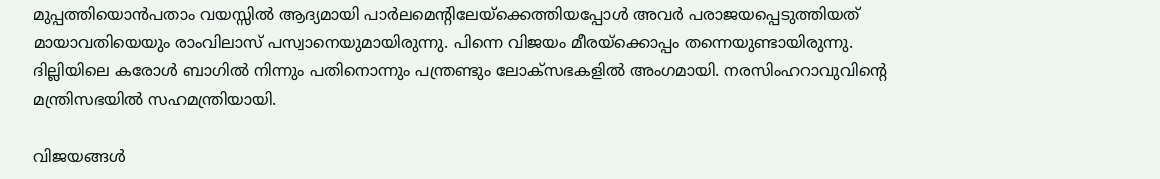മുപ്പത്തിയൊന്‍പതാം വയസ്സില്‍ ആദ്യമായി പാര്‍ലമെന്റിലേയ്‌ക്കെത്തിയപ്പോള്‍ അവര്‍ പരാജയപ്പെടുത്തിയത്‌ മായാവതിയെയും രാംവിലാസ്‌ പസ്വാനെയുമായിരുന്നു. പിന്നെ വിജയം മീരയ്‌ക്കൊപ്പം തന്നെയുണ്ടായിരുന്നു. ദില്ലിയിലെ കരോള്‍ ബാഗില്‍ നിന്നും പതിനൊന്നും പന്ത്രണ്ടും ലോക്‌സഭകളില്‍ അംഗമായി. നരസിംഹറാവുവിന്റെ മന്ത്രിസഭയില്‍ സഹമന്ത്രിയായി.

വിജയങ്ങള്‍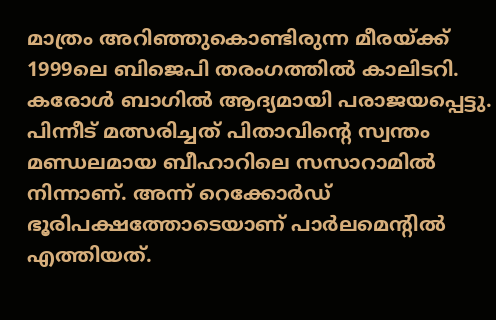മാത്രം അറിഞ്ഞുകൊണ്ടിരുന്ന മീരയ്‌ക്ക്‌ 1999ലെ ബിജെപി തരംഗത്തില്‍ കാലിടറി. കരോള്‍ ബാഗില്‍ ആദ്യമായി പരാജയപ്പെട്ടു. പിന്നീട്‌ മത്സരിച്ചത്‌ പിതാവിന്റെ സ്വന്തം മണ്ഡലമായ ബീഹാറിലെ സസാറാമില്‍ നിന്നാണ്‌. അന്ന്‌ റെക്കോര്‍ഡ്‌ ഭൂരിപക്ഷത്തോടെയാണ്‌ പാര്‍ലമെന്റില്‍ എത്തിയത്‌.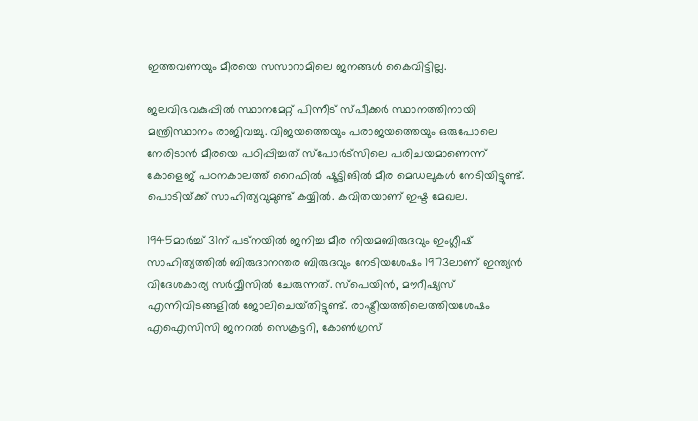ഇത്തവണയും മീരയെ സസാറാമിലെ ജനങ്ങള്‍ കൈവിട്ടില്ല.

ജലവിഭവകുപ്പില്‍ സ്ഥാനമേറ്റ്‌ പിന്നീട്‌ സ്‌പീക്കര്‍ സ്ഥാനത്തിനായി മന്ത്രിസ്ഥാനം രാജിവച്ചു. വിജയത്തെയും പരാജയത്തെയും ഒരുപോലെ നേരിടാന്‍ മീരയെ പഠിപ്പിച്ചത്‌ സ്‌പോര്‍ട്‌സിലെ പരിചയമാണെന്ന്‌ കോളെജ്‌ പഠനകാലത്ത്‌ റൈഫില്‍ ഷൂട്ടിങില്‍ മീര മെഡലുകള്‍ നേടിയിട്ടുണ്ട്‌. പൊടിയ്‌ക്ക്‌ സാഹിത്യവുമുണ്ട്‌ കയ്യില്‍. കവിതയാണ്‌ ഇഷ്ട മേഖല.

1945മാര്‍ച്ച്‌ 31ന്‌ പട്‌നയില്‍ ജനിച്ച മീര നിയമബിരുദവും ഇംഗ്ലീഷ്‌ സാഹിത്യത്തില്‍ ബിരുദാനന്തര ബിരുദവും നേടിയശേഷം 1973ലാണ്‌ ഇന്ത്യന്‍ വിദേശകാര്യ സര്‍വ്വീസില്‍ ചേരുന്നത്‌. സ്‌പെയിന്‍, മൗറീഷ്യസ്‌ എന്നിവിടങ്ങളില്‍ ജോലിചെയ്‌തിട്ടുണ്ട്‌. രാഷ്ട്രീയത്തിലെത്തിയശേഷം എഐസിസി ജനറല്‍ സെക്രട്ടറി, കോണ്‍ഗ്രസ്‌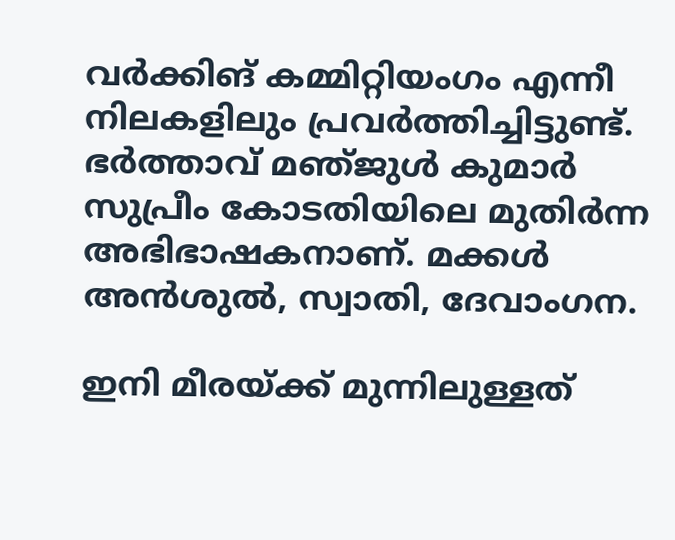വര്‍ക്കിങ്‌ കമ്മിറ്റിയംഗം എന്നീ നിലകളിലും പ്രവര്‍ത്തിച്ചിട്ടുണ്ട്‌. ഭര്‍ത്താവ്‌ മഞ്‌ജുള്‍ കുമാര്‍ സുപ്രീം കോടതിയിലെ മുതിര്‍ന്ന അഭിഭാഷകനാണ്‌. മക്കള്‍ അന്‍ശുല്‍, സ്വാതി, ദേവാംഗന.

ഇനി മീരയ്‌ക്ക്‌ മുന്നിലുള്ളത്‌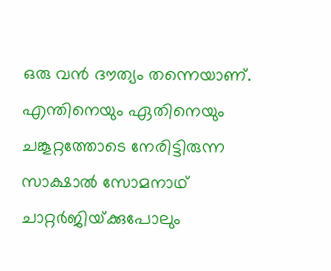ഒരു വന്‍ ദൗത്യം തന്നെയാണ്‌. എന്തിനെയും ഏതിനെയും ചങ്കൂറ്റത്തോടെ നേരിട്ടിരുന്ന സാക്ഷാല്‍ സോമനാഥ്‌ ചാറ്റര്‍ജിയ്‌ക്കുപോലും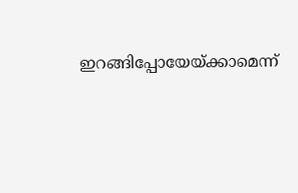ഇറങ്ങിപ്പോയേയ്‌ക്കാമെന്ന്‌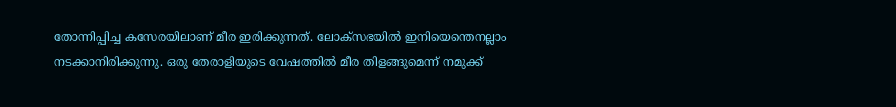തോന്നിപ്പിച്ച കസേരയിലാണ്‌ മീര ഇരിക്കുന്നത്‌. ലോക്‌സഭയില്‍ ഇനിയെന്തെനല്ലാം നടക്കാനിരിക്കുന്നു. ഒരു തേരാളിയുടെ വേഷത്തില്‍ മീര തിളങ്ങുമെന്ന്‌ നമുക്ക്‌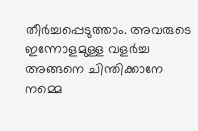തീര്‍ച്ചപ്പെടുത്താം. അവരുടെ ഇന്നോളമുള്ള വളര്‍ച്ച അങ്ങനെ ചിന്തിക്കാനേ നമ്മെ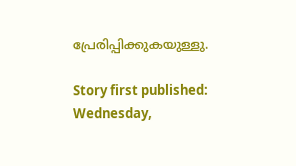പ്രേരിപ്പിക്കുകയുള്ളു.

Story first published: Wednesday,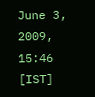June 3, 2009, 15:46 [IST]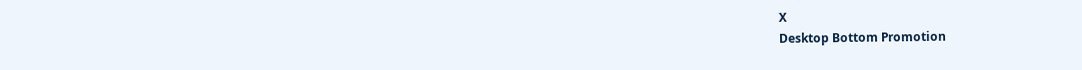X
Desktop Bottom Promotion